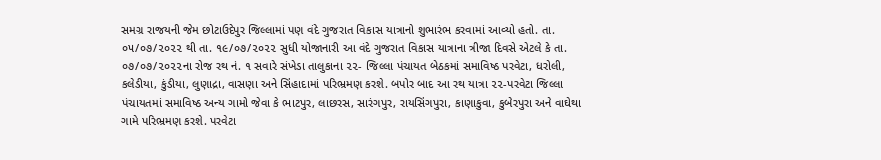સમગ્ર રાજયની જેમ છોટાઉદેપુર જિલ્લામાં પણ વંદે ગુજરાત વિકાસ યાત્રાનો શુભારંભ કરવામાં આવ્યો હતો. તા. ૦૫/૦૭/૨૦૨૨ થી તા. ૧૯/૦૭/૨૦૨૨ સુધી યોજાનારી આ વંદે ગુજરાત વિકાસ યાત્રાના ત્રીજા દિવસે એટલે કે તા. ૦૭/૦૭/૨૦૨૨ના રોજ રથ નં. ૧ સવારે સંખેડા તાલુકાના ૨૨- જિલ્લા પંચાયત બેઠકમાં સમાવિષ્ઠ પરવેટા, ધરોલી, કલેડીયા, કુંડીયા, લુણાદ્રા, વાસણા અને સિંહાદામાં પરિભ્રમણ કરશે. બપોર બાદ આ રથ યાત્રા ૨૨-પરવેટા જિલ્લા પંચાયતમાં સમાવિષ્ઠ અન્ય ગામો જેવા કે ભાટપુર, લાછરસ, સારંગપુર, રાયસિંગપુરા, કાણાકુવા, કુબેરપુરા અને વાઘેથા ગામે પરિભ્રમણ કરશે. પરવેટા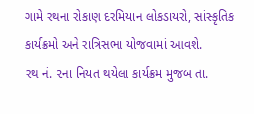ગામે રથના રોકાણ દરમિયાન લોકડાયરો, સાંસ્કૃતિક કાર્યક્રમો અને રાત્રિસભા યોજવામાં આવશે.
રથ નં. ૨ના નિયત થયેલા કાર્યક્રમ મુજબ તા.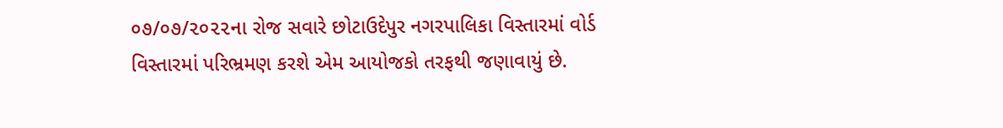૦૭/૦૭/૨૦૨૨ના રોજ સવારે છોટાઉદેપુર નગરપાલિકા વિસ્તારમાં વોર્ડ વિસ્તારમાં પરિભ્રમણ કરશે એમ આયોજકો તરફથી જણાવાયું છે.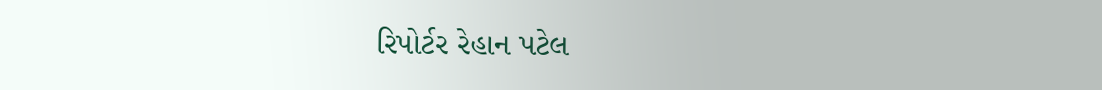રિપોર્ટર રેહાન પટેલ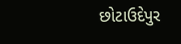છોટાઉદેપુર